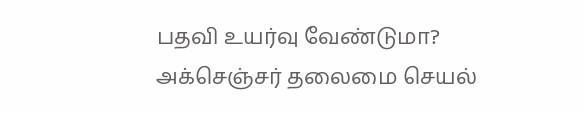பதவி உயர்வு வேண்டுமா? அக்செஞ்சர் தலைமை செயல்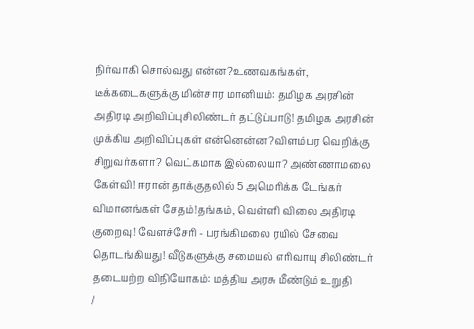நிர்வாகி சொல்வது என்ன?உணவகங்கள், டீக்கடைகளுக்கு மின்சார மானியம்: தமிழக அரசின் அதிரடி அறிவிப்புசிலிண்டர் தட்டுப்பாடு! தமிழக அரசின் முக்கிய அறிவிப்புகள் என்னென்ன?விளம்பர வெறிக்கு சிறுவர்களா? வெட்கமாக இல்லையா? அண்ணாமலை கேள்வி! ஈரான் தாக்குதலில் 5 அமெரிக்க டேங்கர் விமானங்கள் சேதம்!தங்கம், வெள்ளி விலை அதிரடி குறைவு! வேளச்சேரி - பரங்கிமலை ரயில் சேவை தொடங்கியது! வீடுகளுக்கு சமையல் எரிவாயு சிலிண்டர் தடையற்ற விநியோகம்: மத்திய அரசு மீண்டும் உறுதி
/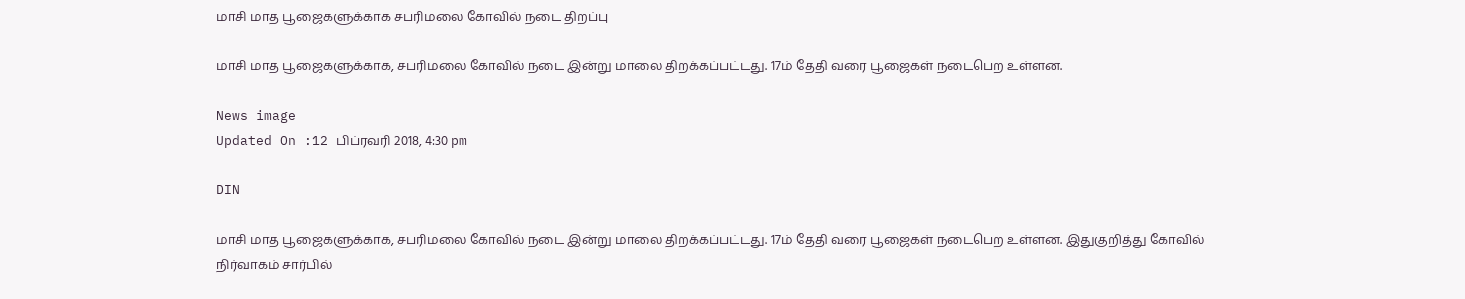மாசி மாத பூஜைகளுக்காக சபரிமலை கோவில் நடை திறப்பு

மாசி மாத பூஜைகளுக்காக, சபரிமலை கோவில் நடை இன்று மாலை திறக்கப்பட்டது. 17ம் தேதி வரை பூஜைகள் நடைபெற உள்ளன.

News image
Updated On :12 பிப்ரவரி 2018, 4:30 pm

DIN

மாசி மாத பூஜைகளுக்காக, சபரிமலை கோவில் நடை இன்று மாலை திறக்கப்பட்டது. 17ம் தேதி வரை பூஜைகள் நடைபெற உள்ளன. இதுகுறித்து கோவில் நிர்வாகம் சார்பில்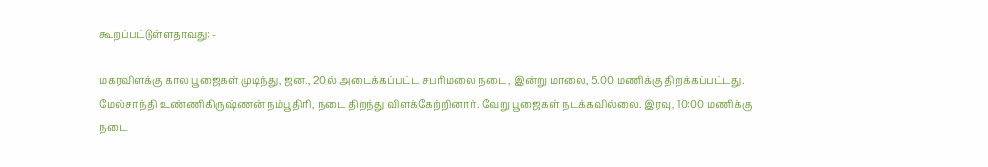கூறப்பட்டுள்ளதாவது: -

மகரவிளக்கு கால பூஜைகள் முடிந்து, ஜன., 20ல் அடைக்கப்பட்ட சபரிமலை நடை, இன்று மாலை, 5.00 மணிக்கு திறக்கப்பட்டது. மேல்சாந்தி உண்ணிகிருஷ்ணன் நம்பூதிரி, நடை திறந்து விளக்கேற்றினார். வேறு பூஜைகள் நடக்கவில்லை. இரவு, 10:00 மணிக்கு நடை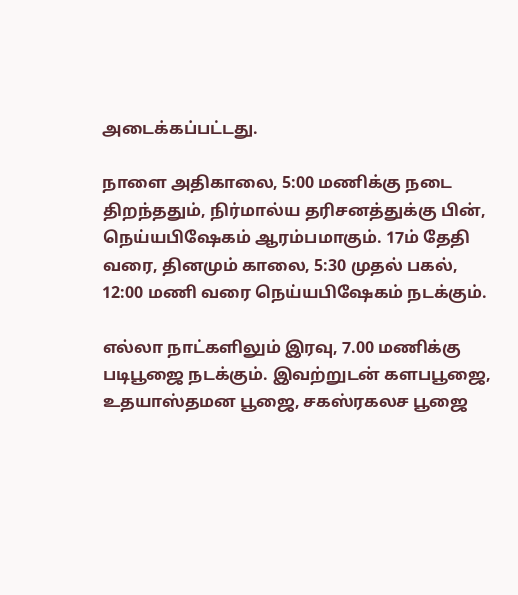அடைக்கப்பட்டது.

நாளை அதிகாலை, 5:00 மணிக்கு நடை திறந்ததும், நிர்மால்ய தரிசனத்துக்கு பின், நெய்யபிஷேகம் ஆரம்பமாகும். 17ம் தேதி வரை, தினமும் காலை, 5:30 முதல் பகல், 12:00 மணி வரை நெய்யபிஷேகம் நடக்கும்.

எல்லா நாட்களிலும் இரவு, 7.00 மணிக்கு படிபூஜை நடக்கும். இவற்றுடன் களபபூஜை, உதயாஸ்தமன பூஜை, சகஸ்ரகலச பூஜை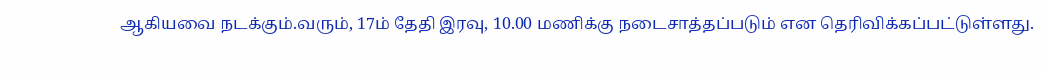ஆகியவை நடக்கும்.வரும், 17ம் தேதி இரவு, 10.00 மணிக்கு நடைசாத்தப்படும் என தெரிவிக்கப்பட்டுள்ளது.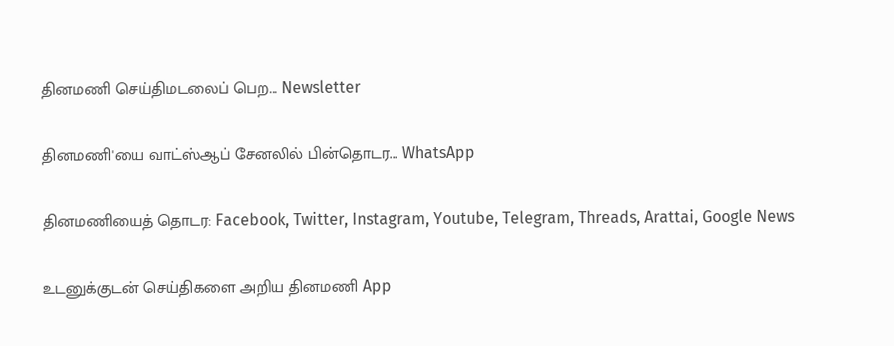தினமணி செய்திமடலைப் பெற... Newsletter

தினமணி'யை வாட்ஸ்ஆப் சேனலில் பின்தொடர... WhatsApp

தினமணியைத் தொடர: Facebook, Twitter, Instagram, Youtube, Telegram, Threads, Arattai, Google News

உடனுக்குடன் செய்திகளை அறிய தினமணி App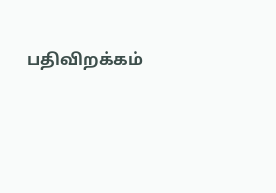பதிவிறக்கம்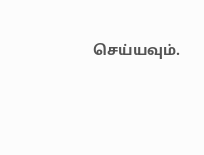செய்யவும்.